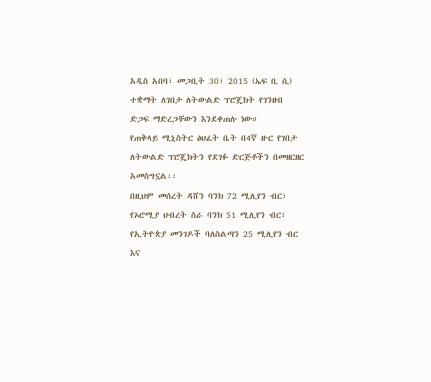አዲስ አበባ፣ መጋቢት 30፣ 2015 (ኤፍ ቢ ሲ) ተቋማት ለገበታ ለትውልድ ፕሮጄክት የገንዘብ ድጋፍ ማድረጋቸውን እንደቀጠሉ ነው።
የጠቅላይ ሚኒስትር ፅህፈት ቤት በ4ኛ ዙር የገበታ ለትውልድ ፕሮጄክትን የደገፉ ድርጅቶችን በመዘርዘር አመስግኗል፡፡
በዚህም መሰረት ዳሸን ባንክ 72 ሚሊየን ብር፣ የኦሮሚያ ህብረት ስራ ባንክ 51 ሚሊየን ብር፣ የኢትዮጵያ መንገዶች ባለስልጣን 25 ሚሊየን ብር እና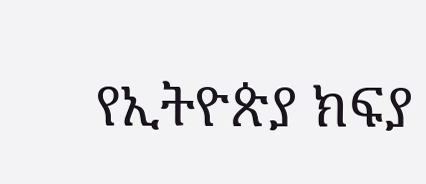የኢትዮጵያ ክፍያ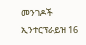መንገዶች ኢንተርፕራይዝ 16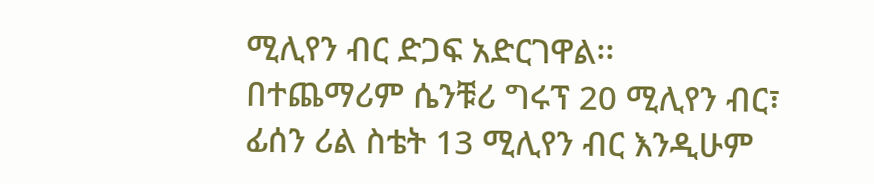ሚሊየን ብር ድጋፍ አድርገዋል፡፡
በተጨማሪም ሴንቹሪ ግሩፕ 20 ሚሊየን ብር፣ ፊሰን ሪል ስቴት 13 ሚሊየን ብር እንዲሁም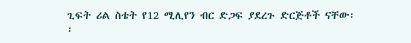ጊፍት ሪል ስቴት የ12 ሚሊየን ብር ድጋፍ ያደረጉ ድርጅቶች ናቸው፡፡